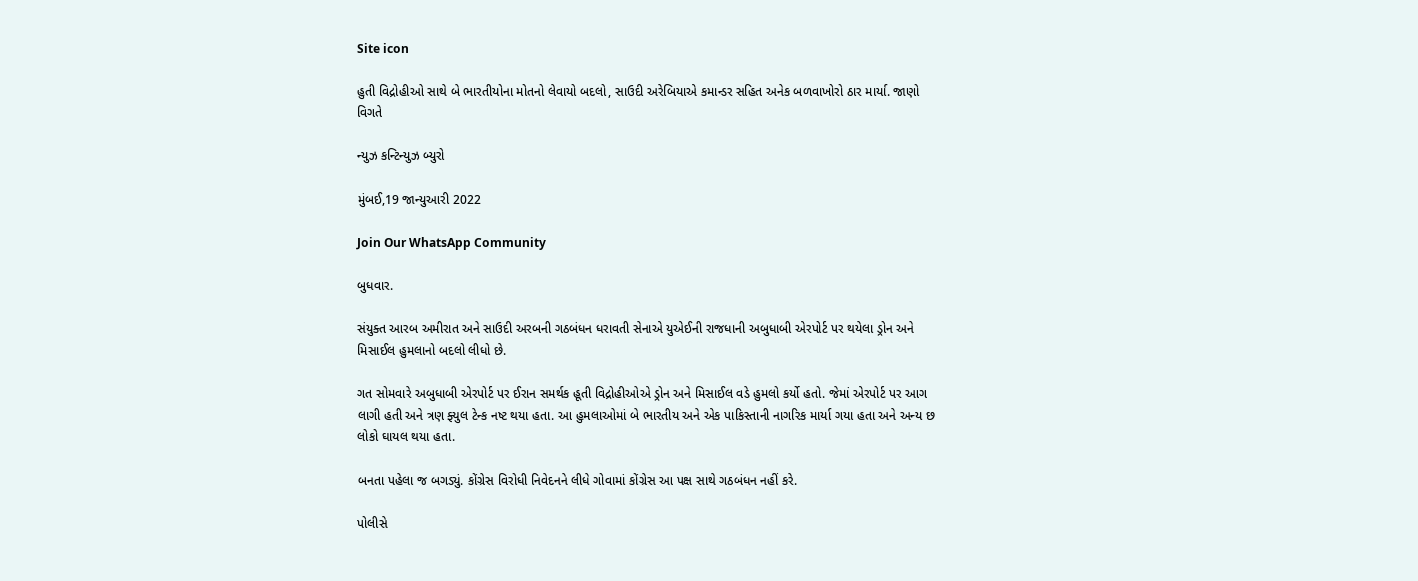Site icon

હુતી વિદ્રોહીઓ સાથે બે ભારતીયોના મોતનો લેવાયો બદલો, સાઉદી અરેબિયાએ કમાન્ડર સહિત અનેક બળવાખોરો ઠાર માર્યા. જાણો વિગતે

ન્યુઝ કન્ટિન્યુઝ બ્યુરો

મુંબઈ,19 જાન્યુઆરી 2022

Join Our WhatsApp Community

બુધવાર.

સંયુક્ત આરબ અમીરાત અને સાઉદી અરબની ગઠબંધન ધરાવતી સેનાએ યુએઈની રાજધાની અબુધાબી એરપોર્ટ પર થયેલા ડ્રોન અને મિસાઈલ હુમલાનો બદલો લીધો છે.

ગત સોમવારે અબુધાબી એરપોર્ટ પર ઈરાન સમર્થક હૂતી વિદ્રોહીઓએ ડ્રોન અને મિસાઈલ વડે હુમલો કર્યો હતો. જેમાં એરપોર્ટ પર આગ લાગી હતી અને ત્રણ ફ્યુલ ટેન્ક નષ્ટ થયા હતા. આ હુમલાઓમાં બે ભારતીય અને એક પાકિસ્તાની નાગરિક માર્યા ગયા હતા અને અન્ય છ લોકો ઘાયલ થયા હતા.

બનતા પહેલા જ બગડ્યું. કોંગ્રેસ વિરોધી નિવેદનને લીધે ગોવામાં કોંગ્રેસ આ પક્ષ સાથે ગઠબંધન નહીં કરે.

પોલીસે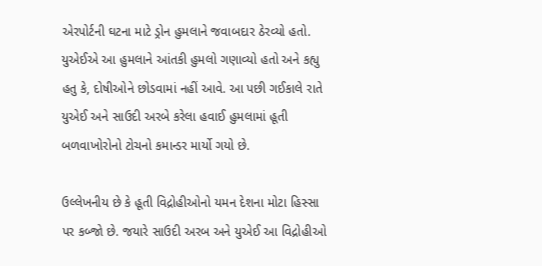એરપોર્ટની ઘટના માટે ડ્રોન હુમલાને જવાબદાર ઠેરવ્યો હતો. યુએઈએ આ હુમલાને આંતકી હુમલો ગણાવ્યો હતો અને કહ્યુ હતુ કે, દોષીઓને છોડવામાં નહીં આવે. આ પછી ગઈકાલે રાતે યુએઈ અને સાઉદી અરબે કરેલા હવાઈ હુમલામાં હૂતી બળવાખોરોનો ટોચનો કમાન્ડર માર્યો ગયો છે.

ઉલ્લેખનીય છે કે હૂતી વિદ્રોહીઓનો યમન દેશના મોટા હિસ્સા પર કબ્જો છે. જયારે સાઉદી અરબ અને યુએઈ આ વિદ્રોહીઓ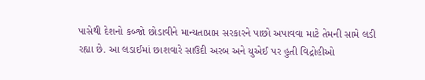પાસેથી દેશનો કબ્જો છોડાવીને માન્યતાપ્રાપ્ત સરકારને પાછો અપાવવા માટે તેમની સામે લડી રહ્યા છે. આ લડાઈમાં છાશવારે સાઉદી અરબ અને યુએઈ પર હુતી વિદ્રોહીઓ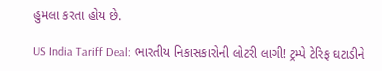હુમલા કરતા હોય છે.

US India Tariff Deal: ભારતીય નિકાસકારોની લોટરી લાગી! ટ્રમ્પે ટેરિફ ઘટાડીને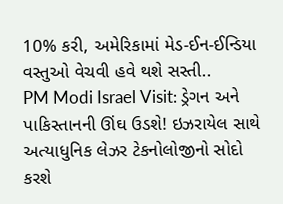10% કરી, અમેરિકામાં મેડ-ઈન-ઈન્ડિયા વસ્તુઓ વેચવી હવે થશે સસ્તી..
PM Modi Israel Visit: ડ્રેગન અને પાકિસ્તાનની ઊંઘ ઉડશે! ઇઝરાયેલ સાથે અત્યાધુનિક લેઝર ટેકનોલોજીનો સોદો કરશે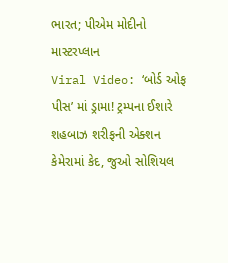ભારત; પીએમ મોદીનો માસ્ટરપ્લાન
Viral Video: ‘બોર્ડ ઓફ પીસ’ માં ડ્રામા! ટ્રમ્પના ઈશારે શહબાઝ શરીફની એક્શન કેમેરામાં કેદ, જુઓ સોશિયલ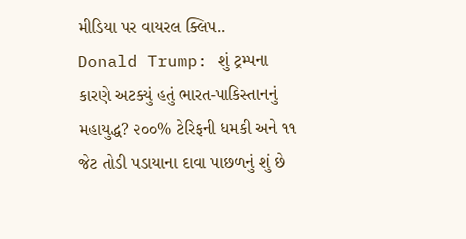મીડિયા પર વાયરલ ક્લિપ..
Donald Trump: શું ટ્રમ્પના કારણે અટક્યું હતું ભારત-પાકિસ્તાનનું મહાયુદ્ધ? ૨૦૦% ટેરિફની ધમકી અને ૧૧ જેટ તોડી પડાયાના દાવા પાછળનું શું છે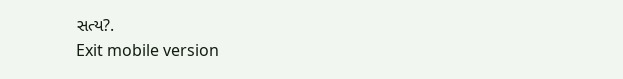સત્ય?.
Exit mobile version